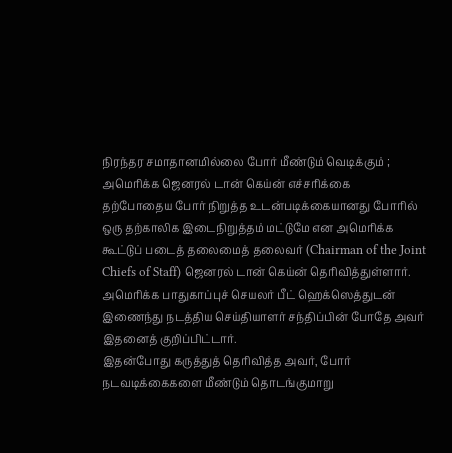நிரந்தர சமாதானமில்லை போர் மீண்டும் வெடிக்கும் ; அமெரிக்க ஜெனரல் டான் கெய்ன் எச்சரிக்கை
தற்போதைய போர் நிறுத்த உடன்படிக்கையானது போரில் ஒரு தற்காலிக இடைநிறுத்தம் மட்டுமே என அமெரிக்க கூட்டுப் படைத் தலைமைத் தலைவர் (Chairman of the Joint Chiefs of Staff) ஜெனரல் டான் கெய்ன் தெரிவித்துள்ளார்.
அமெரிக்க பாதுகாப்புச் செயலர் பீட் ஹெக்ஸெத்துடன் இணைந்து நடத்திய செய்தியாளர் சந்திப்பின் போதே அவர் இதனைத் குறிப்பிட்டார்.
இதன்போது கருத்துத் தெரிவித்த அவர், போர் நடவடிக்கைகளை மீண்டும் தொடங்குமாறு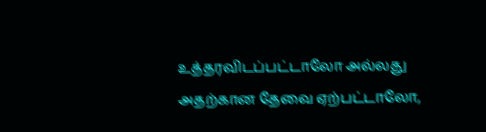உத்தரவிடப்பட்டாலோ அல்லது அதற்கான தேவை ஏற்பட்டாலோ,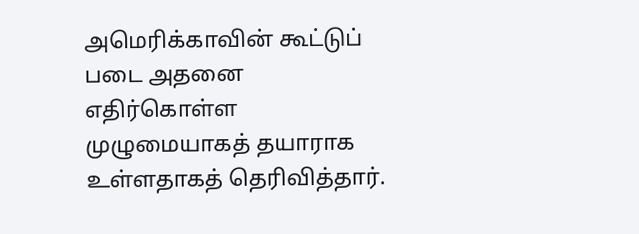அமெரிக்காவின் கூட்டுப் படை அதனை எதிர்கொள்ள முழுமையாகத் தயாராக உள்ளதாகத் தெரிவித்தார்.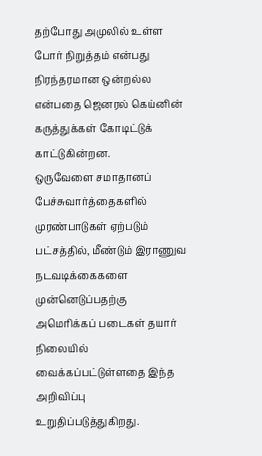தற்போது அமுலில் உள்ள போர் நிறுத்தம் என்பது நிரந்தரமான ஒன்றல்ல என்பதை ஜெனரல் கெய்னின் கருத்துக்கள் கோடிட்டுக் காட்டுகின்றன.
ஒருவேளை சமாதானப் பேச்சுவார்த்தைகளில் முரண்பாடுகள் ஏற்படும் பட்சத்தில், மீண்டும் இராணுவ நடவடிக்கைகளை முன்னெடுப்பதற்கு அமெரிக்கப் படைகள் தயார் நிலையில் வைக்கப்பட்டுள்ளதை இந்த அறிவிப்பு உறுதிப்படுத்துகிறது.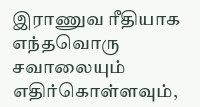இராணுவ ரீதியாக எந்தவொரு சவாலையும் எதிர்கொள்ளவும்,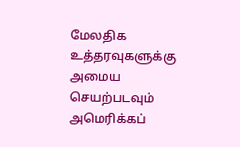மேலதிக உத்தரவுகளுக்கு அமைய செயற்படவும் அமெரிக்கப்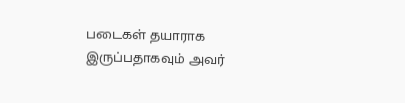படைகள் தயாராக இருப்பதாகவும் அவர்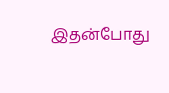இதன்போது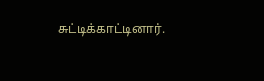சுட்டிக்காட்டினார்.